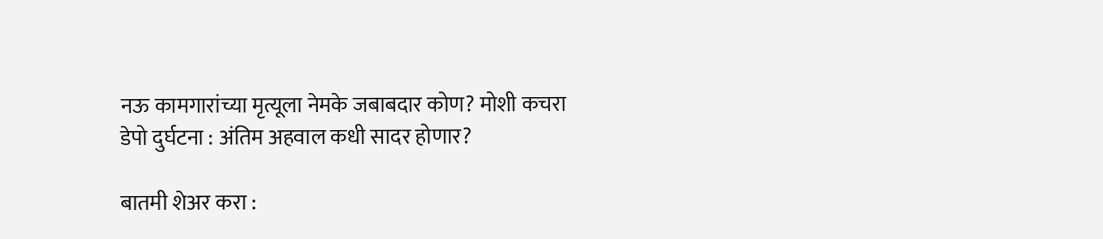नऊ कामगारांच्या मृत्यूला नेमके जबाबदार कोण? मोशी कचरा डेपो दुर्घटना : अंतिम अहवाल कधी सादर होणार?

बातमी शेअर करा :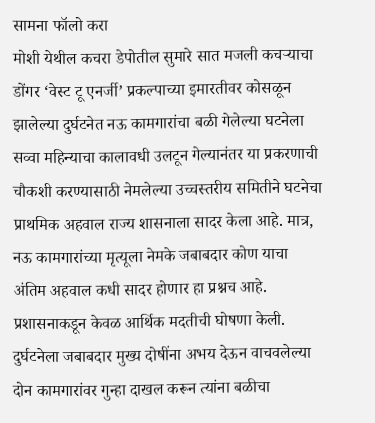सामना फॉलो करा
मोशी येथील कचरा डेपोतील सुमारे सात मजली कचऱ्याचा डोंगर ‘वेस्ट टू एनर्जी’ प्रकल्पाच्या इमारतीवर कोसळून झालेल्या दुर्घटनेत नऊ कामगारांचा बळी गेलेल्या घटनेला सव्वा महिन्याचा कालावधी उलटून गेल्यानंतर या प्रकरणाची चौकशी करण्यासाठी नेमलेल्या उच्चस्तरीय समितीने घटनेचा प्राथमिक अहवाल राज्य शासनाला सादर केला आहे. मात्र, नऊ कामगारांच्या मृत्यूला नेमके जबाबदार कोण याचा अंतिम अहवाल कधी सादर होणार हा प्रश्नच आहे.
प्रशासनाकडून केवळ आर्थिक मदतीची घोषणा केली. दुर्घटनेला जबाबदार मुख्य दोषींना अभय देऊन वाचवलेल्या दोन कामगारांवर गुन्हा दाखल करून त्यांना बळीचा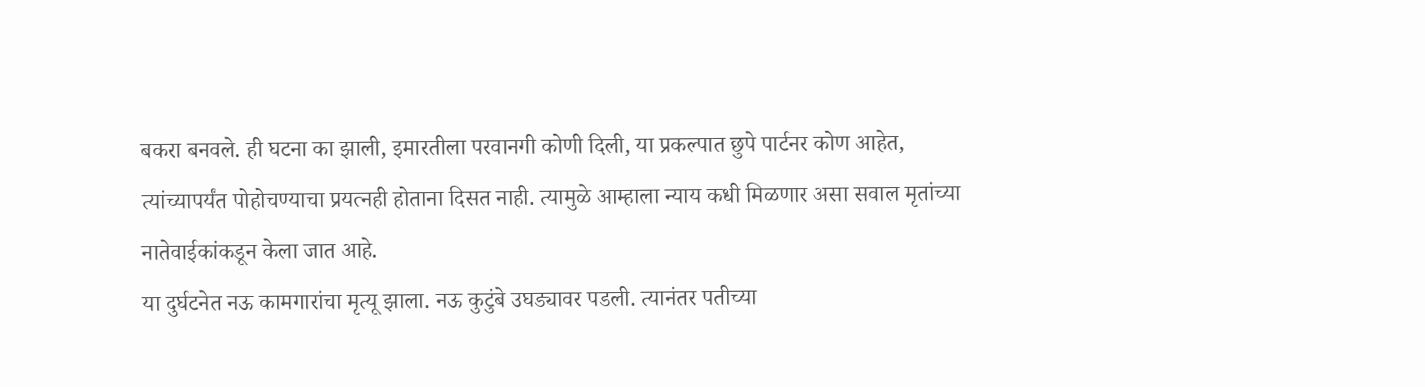बकरा बनवले. ही घटना का झाली, इमारतीला परवानगी कोणी दिली, या प्रकल्पात छुपे पार्टनर कोण आहेत, त्यांच्यापर्यंत पोहोचण्याचा प्रयत्नही होताना दिसत नाही. त्यामुळे आम्हाला न्याय कधी मिळणार असा सवाल मृतांच्या नातेवाईकांकडून केला जात आहे.
या दुर्घटनेत नऊ कामगारांचा मृत्यू झाला. नऊ कुटुंबे उघड्यावर पडली. त्यानंतर पतीच्या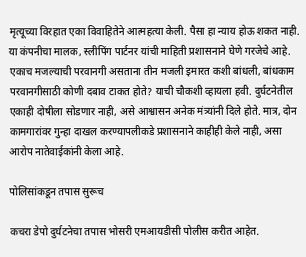मृत्यूच्या विरहात एका विवाहितेने आत्महत्या केली. पैसा हा न्याय होऊ शकत नाही. या कंपनीचा मालक, स्लीपिंग पार्टनर यांची माहिती प्रशासनाने घेणे गरजेचे आहे. एकाच मजल्याची परवानगी असताना तीन मजली इमारत कशी बांधली, बांधकाम परवानगीसाठी कोणी दबाव टाकत होते? याची चौकशी व्हायला हवी. दुर्घटनेतील एकाही दोषीला सोडणार नाही, असे आश्वासन अनेक मंत्र्यांनी दिले होते. मात्र, दोन कामगारांवर गुन्हा दाखल करण्यापलीकडे प्रशासनाने काहीही केले नाही, असा आरोप नातेवाईकांनी केला आहे.

पोलिसांकडून तपास सुरूच

कचरा डेपो दुर्घटनेचा तपास भोसरी एमआयडीसी पोलीस करीत आहेत.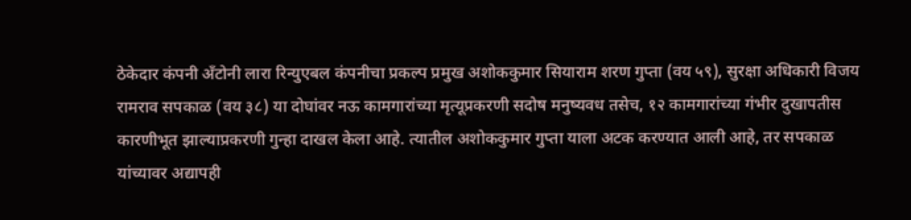ठेकेदार कंपनी अँटोनी लारा रिन्युएबल कंपनीचा प्रकल्प प्रमुख अशोककुमार सियाराम शरण गुप्ता (वय ५९), सुरक्षा अधिकारी विजय रामराव सपकाळ (वय ३८) या दोघांवर नऊ कामगारांच्या मृत्यूप्रकरणी सदोष मनुष्यवध तसेच, १२ कामगारांच्या गंभीर दुखापतीस कारणीभूत झाल्याप्रकरणी गुन्हा दाखल केला आहे. त्यातील अशोककुमार गुप्ता याला अटक करण्यात आली आहे, तर सपकाळ यांच्यावर अद्यापही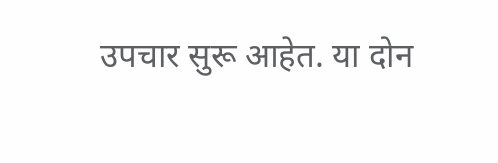उपचार सुरू आहेत. या दोन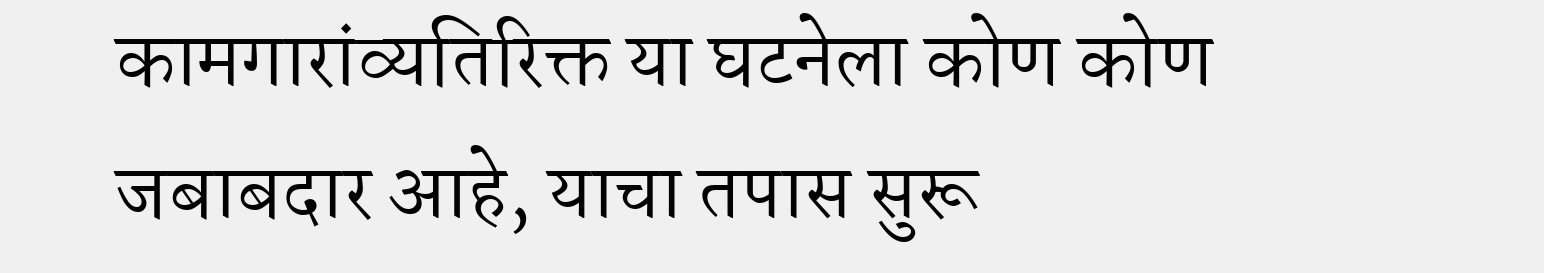कामगारांव्यतिरिक्त या घटनेला कोण कोण जबाबदार आहे, याचा तपास सुरू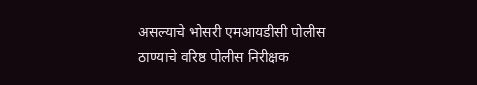असल्याचे भोसरी एमआयडीसी पोलीस ठाण्याचे वरिष्ठ पोलीस निरीक्षक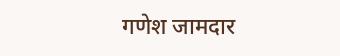गणेश जामदार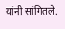यांनी सांगितले.